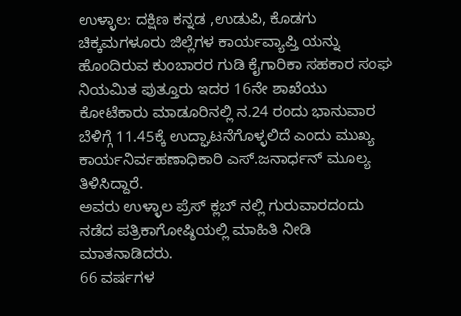ಉಳ್ಳಾಲ: ದಕ್ಷಿಣ ಕನ್ನಡ ,ಉಡುಪಿ, ಕೊಡಗು ಚಿಕ್ಕಮಗಳೂರು ಜಿಲ್ಲೆಗಳ ಕಾರ್ಯವ್ಯಾಪ್ತಿ ಯನ್ನು ಹೊಂದಿರುವ ಕುಂಬಾರರ ಗುಡಿ ಕೈಗಾರಿಕಾ ಸಹಕಾರ ಸಂಘ ನಿಯಮಿತ ಪುತ್ತೂರು ಇದರ 16ನೇ ಶಾಖೆಯು ಕೋಟೆಕಾರು ಮಾಡೂರಿನಲ್ಲಿ ನ.24 ರಂದು ಭಾನುವಾರ ಬೆಳಿಗ್ಗೆ 11.45ಕ್ಕೆ ಉದ್ಘಾಟನೆಗೊಳ್ಳಲಿದೆ ಎಂದು ಮುಖ್ಯ ಕಾರ್ಯನಿರ್ವಹಣಾಧಿಕಾರಿ ಎಸ್.ಜನಾರ್ಧನ್ ಮೂಲ್ಯ ತಿಳಿಸಿದ್ದಾರೆ.
ಅವರು ಉಳ್ಳಾಲ ಪ್ರೆಸ್ ಕ್ಲಬ್ ನಲ್ಲಿ ಗುರುವಾರದಂದು ನಡೆದ ಪತ್ರಿಕಾಗೋಷ್ಠಿಯಲ್ಲಿ ಮಾಹಿತಿ ನೀಡಿ ಮಾತನಾಡಿದರು.
66 ವರ್ಷಗಳ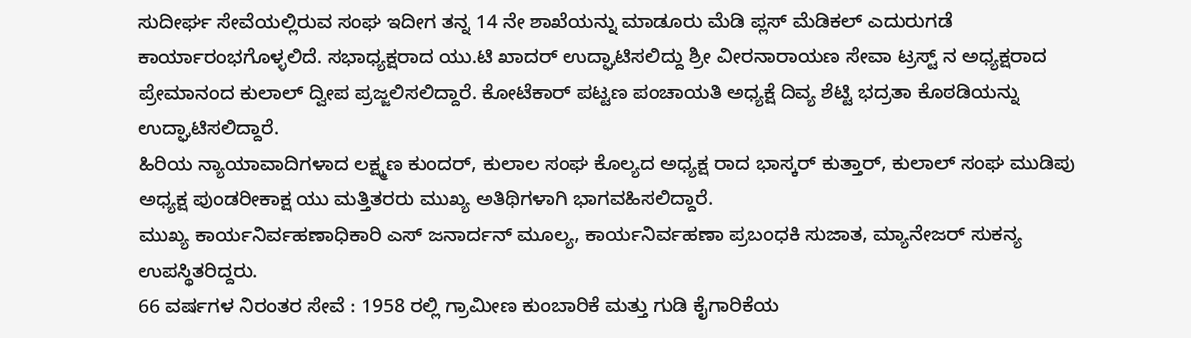ಸುದೀರ್ಘ ಸೇವೆಯಲ್ಲಿರುವ ಸಂಘ ಇದೀಗ ತನ್ನ 14 ನೇ ಶಾಖೆಯನ್ನು ಮಾಡೂರು ಮೆಡಿ ಪ್ಲಸ್ ಮೆಡಿಕಲ್ ಎದುರುಗಡೆ ಕಾರ್ಯಾರಂಭಗೊಳ್ಳಲಿದೆ. ಸಭಾಧ್ಯಕ್ಷರಾದ ಯು.ಟಿ ಖಾದರ್ ಉದ್ಘಾಟಿಸಲಿದ್ದು ಶ್ರೀ ವೀರನಾರಾಯಣ ಸೇವಾ ಟ್ರಸ್ಟ್ ನ ಅಧ್ಯಕ್ಷರಾದ ಪ್ರೇಮಾನಂದ ಕುಲಾಲ್ ದ್ವೀಪ ಪ್ರಜ್ಜಲಿಸಲಿದ್ದಾರೆ. ಕೋಟೆಕಾರ್ ಪಟ್ಟಣ ಪಂಚಾಯತಿ ಅಧ್ಯಕ್ಷೆ ದಿವ್ಯ ಶೆಟ್ಟಿ ಭದ್ರತಾ ಕೊಠಡಿಯನ್ನು ಉದ್ಘಾಟಿಸಲಿದ್ದಾರೆ.
ಹಿರಿಯ ನ್ಯಾಯಾವಾದಿಗಳಾದ ಲಕ್ಷ್ಮಣ ಕುಂದರ್, ಕುಲಾಲ ಸಂಘ ಕೊಲ್ಯದ ಅಧ್ಯಕ್ಷ ರಾದ ಭಾಸ್ಕರ್ ಕುತ್ತಾರ್, ಕುಲಾಲ್ ಸಂಘ ಮುಡಿಪು ಅಧ್ಯಕ್ಷ ಪುಂಡರೀಕಾಕ್ಷ ಯು ಮತ್ತಿತರರು ಮುಖ್ಯ ಅತಿಥಿಗಳಾಗಿ ಭಾಗವಹಿಸಲಿದ್ದಾರೆ.
ಮುಖ್ಯ ಕಾರ್ಯನಿರ್ವಹಣಾಧಿಕಾರಿ ಎಸ್ ಜನಾರ್ದನ್ ಮೂಲ್ಯ, ಕಾರ್ಯನಿರ್ವಹಣಾ ಪ್ರಬಂಧಕಿ ಸುಜಾತ, ಮ್ಯಾನೇಜರ್ ಸುಕನ್ಯ ಉಪಸ್ಥಿತರಿದ್ದರು.
66 ವರ್ಷಗಳ ನಿರಂತರ ಸೇವೆ : 1958 ರಲ್ಲಿ ಗ್ರಾಮೀಣ ಕುಂಬಾರಿಕೆ ಮತ್ತು ಗುಡಿ ಕೈಗಾರಿಕೆಯ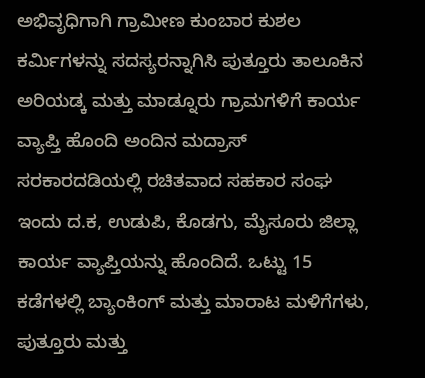ಅಭಿವೃಧಿಗಾಗಿ ಗ್ರಾಮೀಣ ಕುಂಬಾರ ಕುಶಲ ಕರ್ಮಿಗಳನ್ನು ಸದಸ್ಯರನ್ನಾಗಿಸಿ ಪುತ್ತೂರು ತಾಲೂಕಿನ ಅರಿಯಡ್ಕ ಮತ್ತು ಮಾಡ್ನೂರು ಗ್ರಾಮಗಳಿಗೆ ಕಾರ್ಯ ವ್ಯಾಪ್ತಿ ಹೊಂದಿ ಅಂದಿನ ಮದ್ರಾಸ್ ಸರಕಾರದಡಿಯಲ್ಲಿ ರಚಿತವಾದ ಸಹಕಾರ ಸಂಘ ಇಂದು ದ.ಕ, ಉಡುಪಿ, ಕೊಡಗು, ಮೈಸೂರು ಜಿಲ್ಲಾ ಕಾರ್ಯ ವ್ಯಾಪ್ತಿಯನ್ನು ಹೊಂದಿದೆ. ಒಟ್ಟು 15 ಕಡೆಗಳಲ್ಲಿ ಬ್ಯಾಂಕಿಂಗ್ ಮತ್ತು ಮಾರಾಟ ಮಳಿಗೆಗಳು, ಪುತ್ತೂರು ಮತ್ತು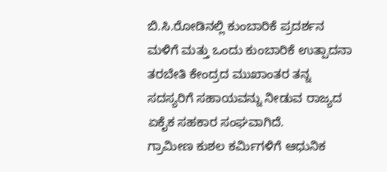ಬಿ.ಸಿ.ರೋಡಿನಲ್ಲಿ ಕುಂಬಾರಿಕೆ ಪ್ರದರ್ಶನ ಮಳಿಗೆ ಮತ್ತು ಒಂದು ಕುಂಬಾರಿಕೆ ಉತ್ಪಾದನಾ ತರಬೇತಿ ಕೇಂದ್ರದ ಮುಖಾಂತರ ತನ್ನ ಸದಸ್ಯರಿಗೆ ಸಹಾಯವನ್ನು ನೀಡುವ ರಾಜ್ಯದ ಏಕೈಕ ಸಹಕಾರ ಸಂಘವಾಗಿದೆ.
ಗ್ರಾಮೀಣ ಕುಶಲ ಕರ್ಮಿಗಳಿಗೆ ಆಧುನಿಕ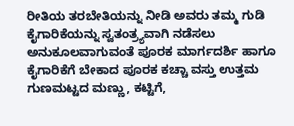ರೀತಿಯ ತರಬೇತಿಯನ್ನು ನೀಡಿ ಅವರು ತಮ್ಮ ಗುಡಿ ಕೈಗಾರಿಕೆಯನ್ನು ಸ್ವತಂತ್ರ್ಯವಾಗಿ ನಡೆಸಲು ಅನುಕೂಲವಾಗುವಂತೆ ಪೂರಕ ಮಾರ್ಗದರ್ಶಿ ಹಾಗೂ ಕೈಗಾರಿಕೆಗೆ ಬೇಕಾದ ಪೂರಕ ಕಚ್ಚಾ ವಸ್ತು ಉತ್ತಮ ಗುಣಮಟ್ಟದ ಮಣ್ಣು, ಕಟ್ಟಿಗೆ,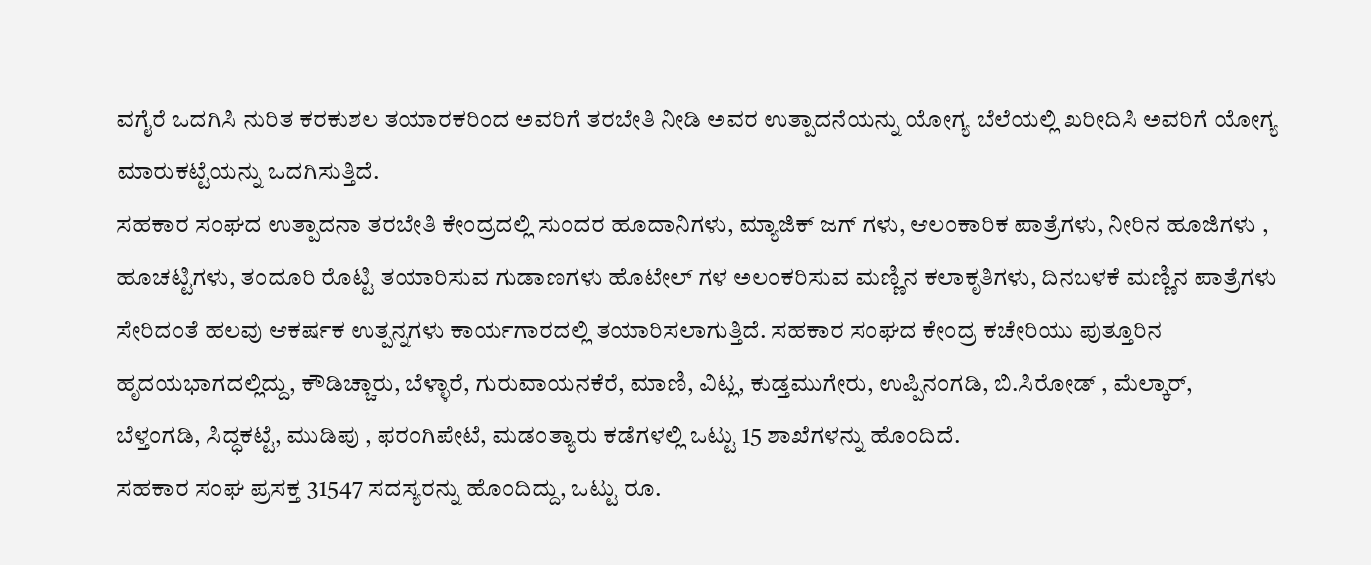ವಗೈರೆ ಒದಗಿಸಿ ನುರಿತ ಕರಕುಶಲ ತಯಾರಕರಿಂದ ಅವರಿಗೆ ತರಬೇತಿ ನೀಡಿ ಅವರ ಉತ್ಪಾದನೆಯನ್ನು ಯೋಗ್ಯ ಬೆಲೆಯಲ್ಲಿ ಖರೀದಿಸಿ ಅವರಿಗೆ ಯೋಗ್ಯ ಮಾರುಕಟ್ಟೆಯನ್ನು ಒದಗಿಸುತ್ತಿದೆ.
ಸಹಕಾರ ಸಂಘದ ಉತ್ಪಾದನಾ ತರಬೇತಿ ಕೇಂದ್ರದಲ್ಲಿ ಸುಂದರ ಹೂದಾನಿಗಳು, ಮ್ಯಾಜಿಕ್ ಜಗ್ ಗಳು, ಆಲಂಕಾರಿಕ ಪಾತ್ರೆಗಳು, ನೀರಿನ ಹೂಜಿಗಳು , ಹೂಚಟ್ಟಿಗಳು, ತಂದೂರಿ ರೊಟ್ಟಿ ತಯಾರಿಸುವ ಗುಡಾಣಗಳು ಹೊಟೇಲ್ ಗಳ ಅಲಂಕರಿಸುವ ಮಣ್ಣಿನ ಕಲಾಕೃತಿಗಳು, ದಿನಬಳಕೆ ಮಣ್ಣಿನ ಪಾತ್ರೆಗಳು ಸೇರಿದಂತೆ ಹಲವು ಆಕರ್ಷಕ ಉತ್ಪನ್ನಗಳು ಕಾರ್ಯಗಾರದಲ್ಲಿ ತಯಾರಿಸಲಾಗುತ್ತಿದೆ. ಸಹಕಾರ ಸಂಘದ ಕೇಂದ್ರ ಕಚೇರಿಯು ಪುತ್ತೂರಿನ ಹೃದಯಭಾಗದಲ್ಲಿದ್ದು, ಕೌಡಿಚ್ಚಾರು, ಬೆಳ್ಳಾರೆ, ಗುರುವಾಯನಕೆರೆ, ಮಾಣಿ, ವಿಟ್ಲ, ಕುಡ್ತಮುಗೇರು, ಉಪ್ಪಿನಂಗಡಿ, ಬಿ.ಸಿರೋಡ್ , ಮೆಲ್ಕಾರ್, ಬೆಳ್ತಂಗಡಿ, ಸಿದ್ಧಕಟ್ಟೆ, ಮುಡಿಪು , ಫರಂಗಿಪೇಟೆ, ಮಡಂತ್ಯಾರು ಕಡೆಗಳಲ್ಲಿ ಒಟ್ಟು 15 ಶಾಖೆಗಳನ್ನು ಹೊಂದಿದೆ.
ಸಹಕಾರ ಸಂಘ ಪ್ರಸಕ್ತ 31547 ಸದಸ್ಯರನ್ನು ಹೊಂದಿದ್ದು, ಒಟ್ಟು ರೂ.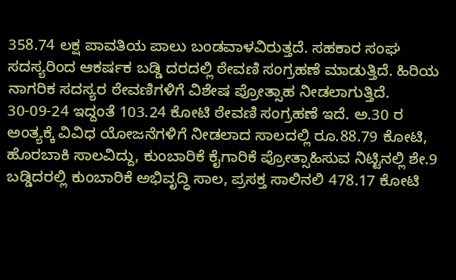358.74 ಲಕ್ಷ ಪಾವತಿಯ ಪಾಲು ಬಂಡವಾಳವಿರುತ್ತದೆ. ಸಹಕಾರ ಸಂಘ ಸದಸ್ಯರಿಂದ ಆಕರ್ಷಕ ಬಡ್ಡಿ ದರದಲ್ಲಿ ಠೇವಣಿ ಸಂಗ್ರಹಣೆ ಮಾಡುತ್ತಿದೆ. ಹಿರಿಯ ನಾಗರಿಕ ಸದಸ್ಯರ ಠೇವಣಿಗಳಿಗೆ ವಿಶೇಷ ಪ್ರೋತ್ಸಾಹ ನೀಡಲಾಗುತ್ತಿದೆ. 30-09-24 ಇದ್ದಂತೆ 103.24 ಕೋಟಿ ಠೇವಣಿ ಸಂಗ್ರಹಣೆ ಇದೆ. ಅ.30 ರ ಅಂತ್ಯಕ್ಕೆ ವಿವಿಧ ಯೋಜನೆಗಳಿಗೆ ನೀಡಲಾದ ಸಾಲದಲ್ಲಿ ರೂ.88.79 ಕೋಟಿ, ಹೊರಬಾಕಿ ಸಾಲವಿದ್ದು, ಕುಂಬಾರಿಕೆ ಕೈಗಾರಿಕೆ ಪ್ರೋತ್ಸಾಹಿಸುವ ನಿಟ್ಟಿನಲ್ಲಿ ಶೇ.9 ಬಡ್ಡಿದರಲ್ಲಿ ಕುಂಬಾರಿಕೆ ಅಭಿವೃದ್ಧಿ ಸಾಲ, ಪ್ರಸಕ್ತ ಸಾಲಿನಲಿ 478.17 ಕೋಟಿ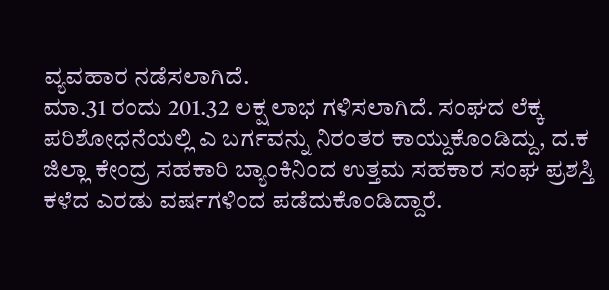ವ್ಯವಹಾರ ನಡೆಸಲಾಗಿದೆ.
ಮಾ.31 ರಂದು 201.32 ಲಕ್ಷ ಲಾಭ ಗಳಿಸಲಾಗಿದೆ. ಸಂಘದ ಲೆಕ್ಕ ಪರಿಶೋಧನೆಯಲ್ಲಿ ಎ ಬರ್ಗವನ್ನು ನಿರಂತರ ಕಾಯ್ದುಕೊಂಡಿದ್ದು, ದ.ಕ ಜಿಲ್ಲಾ ಕೇಂದ್ರ ಸಹಕಾರಿ ಬ್ಯಾಂಕಿನಿಂದ ಉತ್ತಮ ಸಹಕಾರ ಸಂಘ ಪ್ರಶಸ್ತಿ ಕಳೆದ ಎರಡು ವರ್ಷಗಳಿಂದ ಪಡೆದುಕೊಂಡಿದ್ದಾರೆ.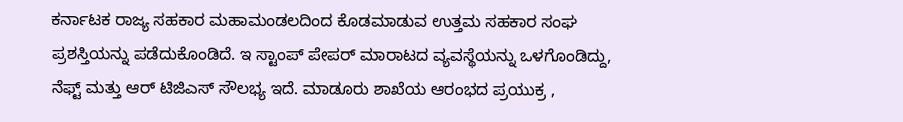ಕರ್ನಾಟಕ ರಾಜ್ಯ ಸಹಕಾರ ಮಹಾಮಂಡಲದಿಂದ ಕೊಡಮಾಡುವ ಉತ್ತಮ ಸಹಕಾರ ಸಂಘ ಪ್ರಶಸ್ತಿಯನ್ನು ಪಡೆದುಕೊಂಡಿದೆ. ಇ ಸ್ಟಾಂಪ್ ಪೇಪರ್ ಮಾರಾಟದ ವ್ಯವಸ್ಥೆಯನ್ನು ಒಳಗೊಂಡಿದ್ದು, ನೆಫ್ಟ್ ಮತ್ತು ಆರ್ ಟಿಜಿಎಸ್ ಸೌಲಭ್ಯ ಇದೆ. ಮಾಡೂರು ಶಾಖೆಯ ಆರಂಭದ ಪ್ರಯುಕ್ರ ,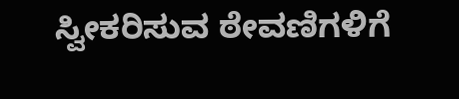ಸ್ವೀಕರಿಸುವ ಠೇವಣಿಗಳಿಗೆ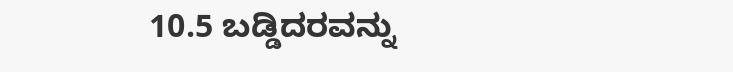10.5 ಬಡ್ಡಿದರವನ್ನು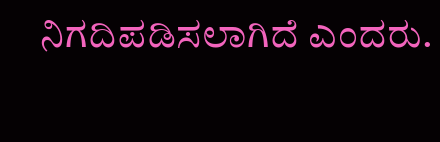ನಿಗದಿಪಡಿಸಲಾಗಿದೆ ಎಂದರು.